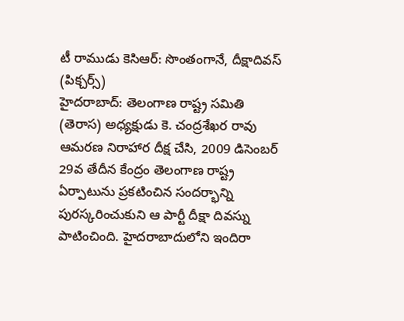టీ రాముడు కెసిఆర్: సొంతంగానే, దీక్షాదివస్ (పిక్చర్స్)
హైదరాబాద్: తెలంగాణ రాష్ట్ర సమితి (తెరాస) అధ్యక్షుడు కె. చంద్రశేఖర రావు ఆమరణ నిరాహార దీక్ష చేసి, 2009 డిసెంబర్ 29వ తేదీన కేంద్రం తెలంగాణ రాష్ట్ర ఏర్పాటును ప్రకటించిన సందర్భాన్ని పురస్కరించుకుని ఆ పార్టీ దీక్షా దివస్ను పాటించింది. హైదరాబాదులోని ఇందిరా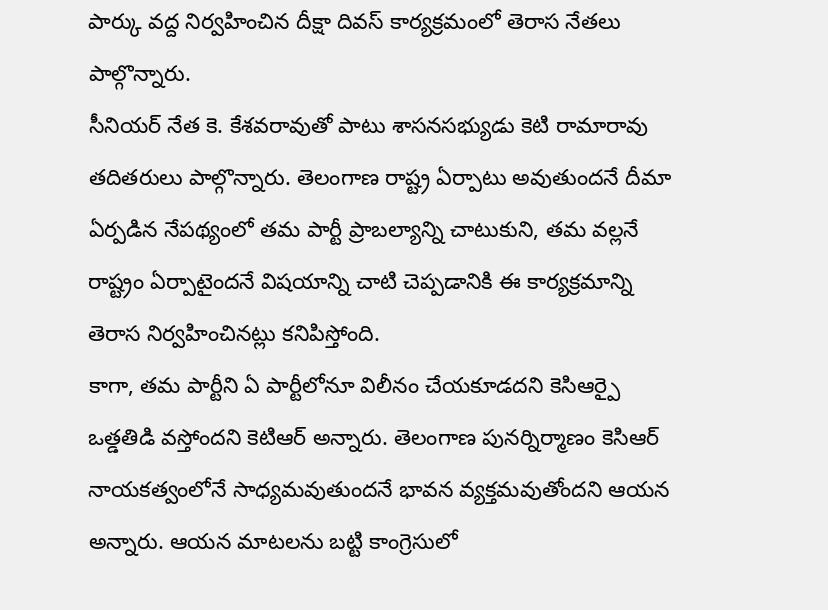పార్కు వద్ద నిర్వహించిన దీక్షా దివస్ కార్యక్రమంలో తెరాస నేతలు పాల్గొన్నారు.
సీనియర్ నేత కె. కేశవరావుతో పాటు శాసనసభ్యుడు కెటి రామారావు తదితరులు పాల్గొన్నారు. తెలంగాణ రాష్ట్ర ఏర్పాటు అవుతుందనే దీమా ఏర్పడిన నేపథ్యంలో తమ పార్టీ ప్రాబల్యాన్ని చాటుకుని, తమ వల్లనే రాష్ట్రం ఏర్పాటైందనే విషయాన్ని చాటి చెప్పడానికి ఈ కార్యక్రమాన్ని తెరాస నిర్వహించినట్లు కనిపిస్తోంది.
కాగా, తమ పార్టీని ఏ పార్టీలోనూ విలీనం చేయకూడదని కెసిఆర్పై ఒత్డతిడి వస్తోందని కెటిఆర్ అన్నారు. తెలంగాణ పునర్నిర్మాణం కెసిఆర్ నాయకత్వంలోనే సాధ్యమవుతుందనే భావన వ్యక్తమవుతోందని ఆయన అన్నారు. ఆయన మాటలను బట్టి కాంగ్రెసులో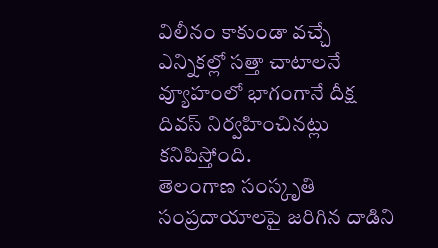విలీనం కాకుండా వచ్చే ఎన్నికల్లో సత్తా చాటాలనే వ్యూహంలో భాగంగానే దీక్ష దివస్ నిర్వహించినట్లు కనిపిస్తోంది.
తెలంగాణ సంస్కృతి సంప్రదాయాలపై జరిగిన దాడిని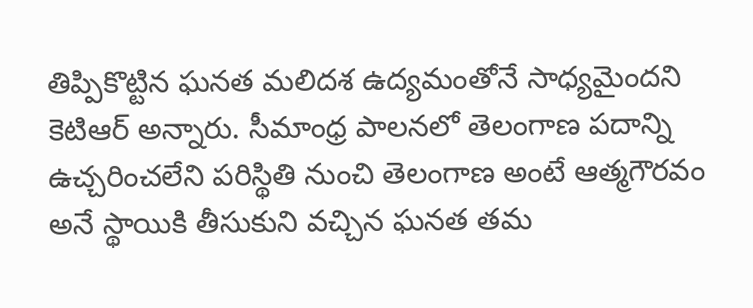తిప్పికొట్టిన ఘనత మలిదశ ఉద్యమంతోనే సాధ్యమైందని కెటిఆర్ అన్నారు. సీమాంధ్ర పాలనలో తెలంగాణ పదాన్ని ఉచ్చరించలేని పరిస్థితి నుంచి తెలంగాణ అంటే ఆత్మగౌరవం అనే స్థాయికి తీసుకుని వచ్చిన ఘనత తమ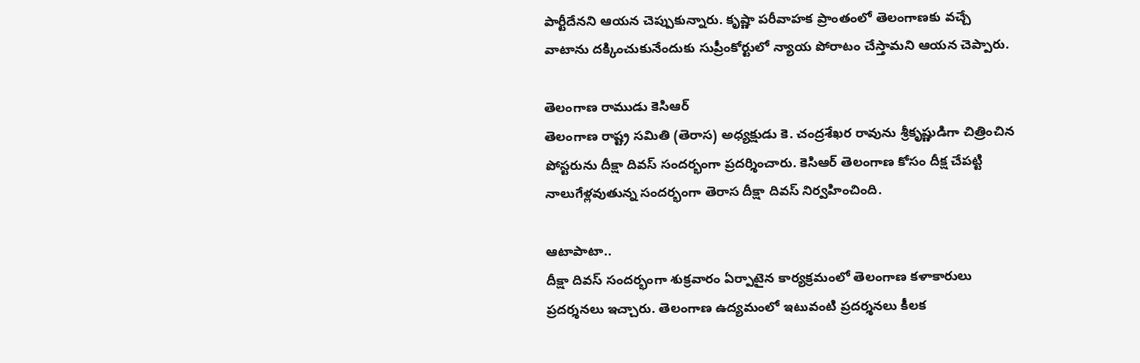పార్టీదేనని ఆయన చెప్పుకున్నారు. కృష్ణా పరీవాహక ప్రాంతంలో తెలంగాణకు వచ్చే వాటాను దక్కించుకునేందుకు సుప్రీంకోర్టులో న్యాయ పోరాటం చేస్తామని ఆయన చెప్పారు.

తెలంగాణ రాముడు కెసిఆర్
తెలంగాణ రాష్ట్ర సమితి (తెరాస) అధ్యక్షుడు కె. చంద్రశేఖర రావును శ్రీకృష్ణుడిగా చిత్రించిన పోస్టరును దీక్షా దివస్ సందర్భంగా ప్రదర్శించారు. కెసిఆర్ తెలంగాణ కోసం దీక్ష చేపట్టి నాలుగేళ్లవుతున్న సందర్భంగా తెరాస దీక్షా దివస్ నిర్వహించింది.

ఆటాపాటా..
దీక్షా దివస్ సందర్భంగా శుక్రవారం ఏర్పాటైన కార్యక్రమంలో తెలంగాణ కళాకారులు ప్రదర్శనలు ఇచ్చారు. తెలంగాణ ఉద్యమంలో ఇటువంటి ప్రదర్శనలు కీలక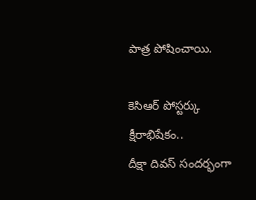పాత్ర పోషించాయి.

కెసిఆర్ పోస్టర్కు క్షీరాభిషేకం..
దీక్షా దివస్ సందర్భంగా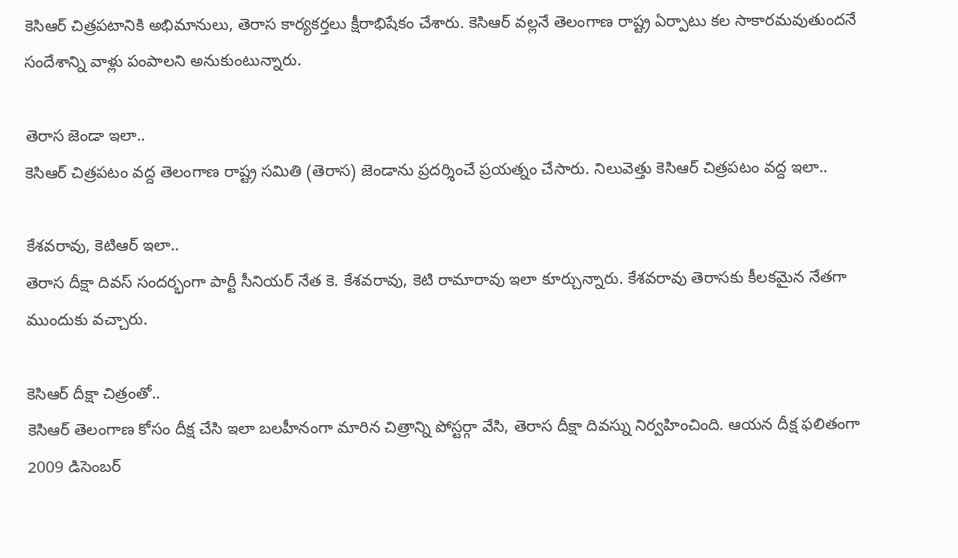కెసిఆర్ చిత్రపటానికి అభిమానులు, తెరాస కార్యకర్తలు క్షీరాభిషేకం చేశారు. కెసిఆర్ వల్లనే తెలంగాణ రాష్ట్ర ఏర్పాటు కల సాకారమవుతుందనే సందేశాన్ని వాళ్లు పంపాలని అనుకుంటున్నారు.

తెరాస జెండా ఇలా..
కెసిఆర్ చిత్రపటం వద్ద తెలంగాణ రాష్ట్ర సమితి (తెరాస) జెండాను ప్రదర్శించే ప్రయత్నం చేసారు. నిలువెత్తు కెసిఆర్ చిత్రపటం వద్ద ఇలా..

కేశవరావు, కెటిఆర్ ఇలా..
తెరాస దీక్షా దివస్ సందర్భంగా పార్టీ సీనియర్ నేత కె. కేశవరావు, కెటి రామారావు ఇలా కూర్చున్నారు. కేశవరావు తెరాసకు కీలకమైన నేతగా ముందుకు వచ్చారు.

కెసిఆర్ దీక్షా చిత్రంతో..
కెసిఆర్ తెలంగాణ కోసం దీక్ష చేసి ఇలా బలహీనంగా మారిన చిత్రాన్ని పోస్టర్గా వేసి, తెరాస దీక్షా దివస్ను నిర్వహించింది. ఆయన దీక్ష ఫలితంగా 2009 డిసెంబర్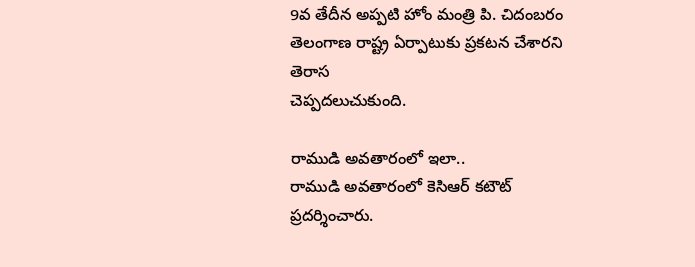9వ తేదీన అప్పటి హోం మంత్రి పి. చిదంబరం తెలంగాణ రాష్ట్ర ఏర్పాటుకు ప్రకటన చేశారని తెరాస
చెప్పదలుచుకుంది.

రాముడి అవతారంలో ఇలా..
రాముడి అవతారంలో కెసిఆర్ కటౌట్ ప్రదర్శించారు.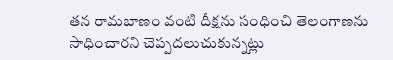తన రామబాణం వంటి దీక్షను సంధించి తెలంగాణను సాధించారని చెప్పదలుచుకున్నట్లు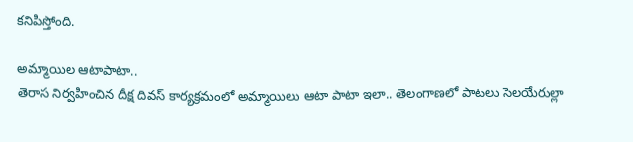కనిపిస్తోంది.

అమ్మాయిల ఆటాపాటా..
తెరాస నిర్వహించిన దీక్ష దివస్ కార్యక్రమంలో అమ్మాయిలు ఆటా పాటా ఇలా.. తెలంగాణలో పాటలు సెలయేరుల్లా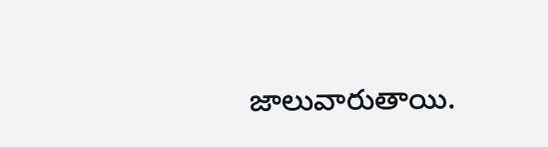జాలువారుతాయి.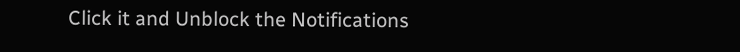Click it and Unblock the Notifications